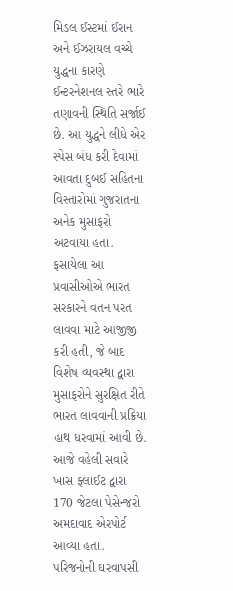મિડલ ઈસ્ટમાં ઈરાન અને ઈઝરાયલ વચ્ચે યુદ્ધના કારણે ઈન્ટરનેશનલ સ્તરે ભારે તણાવની સ્થિતિ સર્જાઈ છે. આ યુદ્ધને લીધે એર સ્પેસ બંધ કરી દેવામાં આવતા દુબઈ સહિતના વિસ્તારોમાં ગુજરાતના અનેક મુસાફરો અટવાયા હતા. ફસાયેલા આ પ્રવાસીઓએ ભારત સરકારને વતન પરત લાવવા માટે આજીજી કરી હતી, જે બાદ વિશેષ વ્યવસ્થા દ્વારા મુસાફરોને સુરક્ષિત રીતે ભારત લાવવાની પ્રક્રિયા હાથ ધરવામાં આવી છે. આજે વહેલી સવારે ખાસ ફ્લાઈટ દ્વારા 170 જેટલા પેસેન્જરો અમદાવાદ એરપોર્ટ આવ્યા હતા. પરિજનોની ઘરવાપસી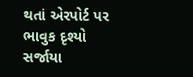થતાં એરપોર્ટ પર ભાવુક દૃશ્યો સર્જાયા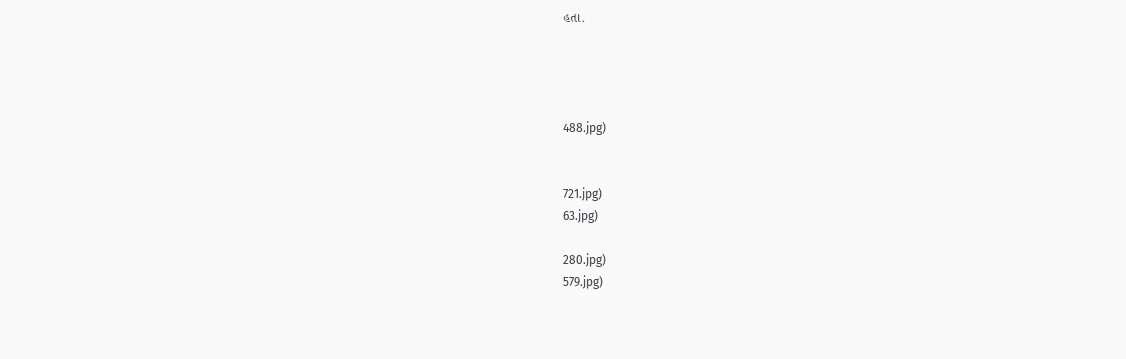હતા.




488.jpg)


721.jpg)
63.jpg)

280.jpg)
579.jpg)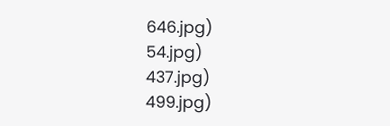646.jpg)
54.jpg)
437.jpg)
499.jpg)